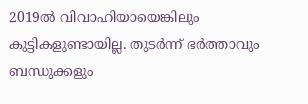2019ൽ വിവാഹിയായെങ്കിലും കുട്ടികളുണ്ടായില്ല. തുടർന്ന് ഭർത്താവും ബന്ധുക്കളും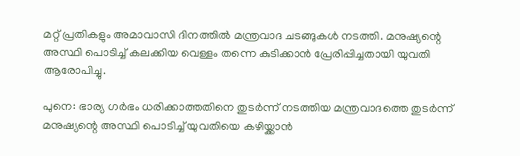മറ്റ് പ്രതികളും അമാവാസി ദിനത്തിൽ മന്ത്രവാദ ചടങ്ങുകൾ നടത്തി. മനുഷ്യന്റെ അസ്ഥി പൊടിച്ച് കലക്കിയ വെള്ളം തന്നെ കുടിക്കാൻ പ്രേരിപ്പിച്ചതായി യുവതി ആരോപിച്ചു.

പുനെ: ഭാര്യ ഗർഭം ധരിക്കാത്തതിനെ തുടർന്ന് നടത്തിയ മന്ത്രവാദത്തെ തുടർന്ന് മനുഷ്യന്റെ അസ്ഥി പൊടിച്ച് യുവതിയെ കഴിയ്ക്കാൻ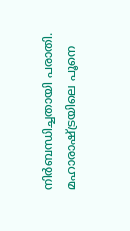നിർബന്ധിച്ചതായി പരാതി. മഹാരാഷ്ട്രയിലെ പൂനെ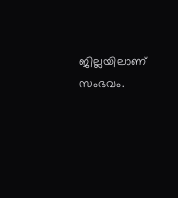ജില്ലയിലാണ് സംഭവം.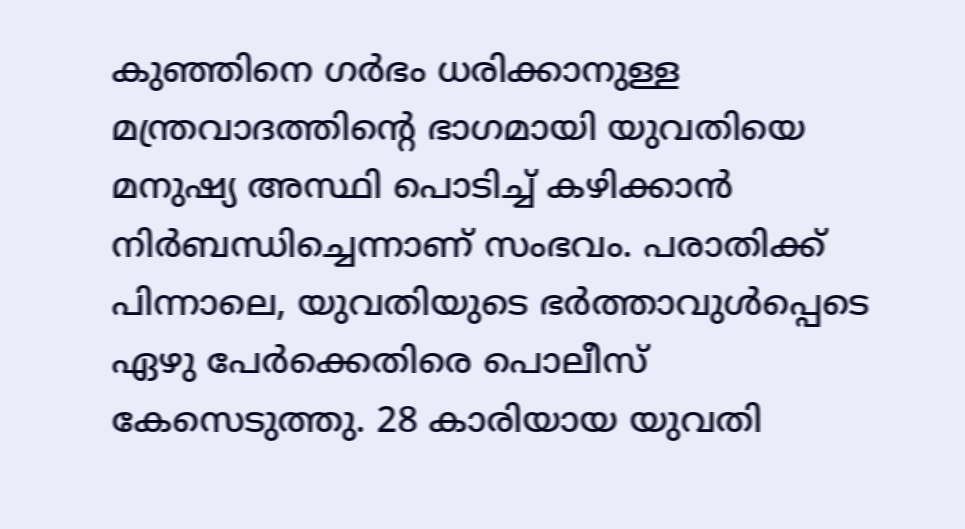കുഞ്ഞിനെ ഗർഭം ധരിക്കാനുള്ള മന്ത്രവാദത്തിന്റെ ഭാഗമായി യുവതിയെ മനുഷ്യ അസ്ഥി പൊടിച്ച് കഴിക്കാൻ നിർബന്ധിച്ചെന്നാണ് സംഭവം. പരാതിക്ക് പിന്നാലെ, യുവതിയുടെ ഭർത്താവുൾപ്പെടെ ഏഴു പേർക്കെതിരെ പൊലീസ് കേസെടുത്തു. 28 കാരിയായ യുവതി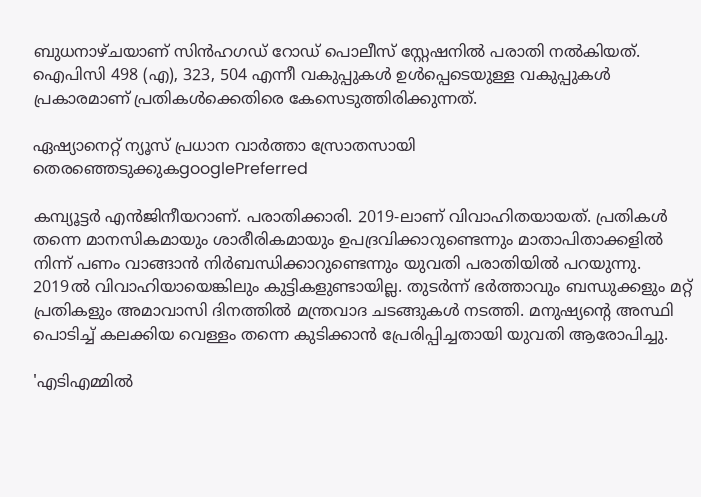ബുധനാഴ്ചയാണ് സിൻഹഗഡ് റോഡ് പൊലീസ് സ്റ്റേഷനിൽ പരാതി നൽകിയത്. ഐപിസി 498 (എ), 323, 504 എന്നീ വകുപ്പുകൾ ഉൾപ്പെടെയുള്ള വകുപ്പുകൾ പ്രകാരമാണ് പ്രതികൾക്കെതിരെ കേസെടുത്തിരിക്കുന്നത്.

ഏഷ്യാനെറ്റ് ന്യൂസ് പ്രധാന വാർത്താ സ്രോതസായി തെരഞ്ഞെടുക്കുകgooglePreferred

കമ്പ്യൂട്ടർ എൻജിനീയറാണ്. പരാതിക്കാരി. 2019-ലാണ് വിവാഹിതയായത്. പ്രതികൾ തന്നെ മാനസികമായും ശാരീരികമായും ഉപദ്രവിക്കാറുണ്ടെന്നും മാതാപിതാക്കളിൽ നിന്ന് പണം വാങ്ങാൻ നിർബന്ധിക്കാറുണ്ടെന്നും യുവതി പരാതിയിൽ പറയുന്നു. 2019ൽ വിവാഹിയായെങ്കിലും കുട്ടികളുണ്ടായില്ല. തുടർന്ന് ഭർത്താവും ബന്ധുക്കളും മറ്റ് പ്രതികളും അമാവാസി ദിനത്തിൽ മന്ത്രവാദ ചടങ്ങുകൾ നടത്തി. മനുഷ്യന്റെ അസ്ഥി പൊടിച്ച് കലക്കിയ വെള്ളം തന്നെ കുടിക്കാൻ പ്രേരിപ്പിച്ചതായി യുവതി ആരോപിച്ചു.

'എടിഎമ്മിൽ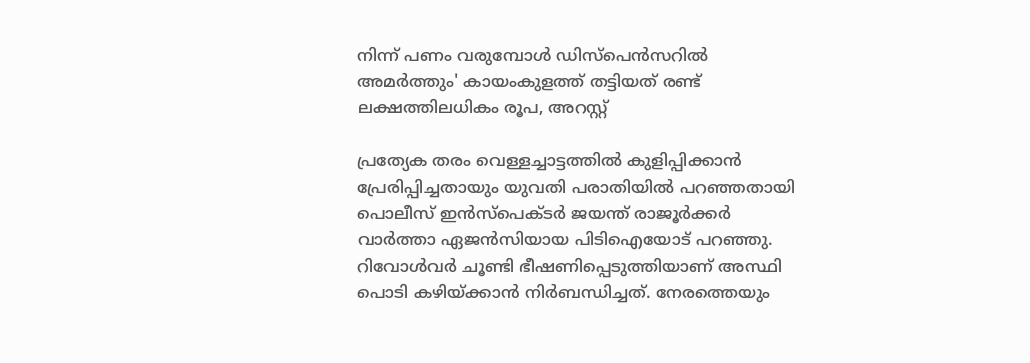നിന്ന് പണം വരുമ്പോൾ ഡിസ്പെൻസറിൽ അമർത്തും' കായംകുളത്ത് തട്ടിയത് രണ്ട് ലക്ഷത്തിലധികം രൂപ, അറസ്റ്റ്

പ്രത്യേക തരം വെള്ളച്ചാട്ടത്തിൽ കുളിപ്പിക്കാൻ പ്രേരിപ്പിച്ചതായും യുവതി പരാതിയിൽ പറഞ്ഞതായി പൊലീസ് ഇൻസ്‌പെക്ടർ ജയന്ത് രാജൂർക്കർ വാർത്താ ഏജൻസിയായ പിടിഐ‌യോട് പറഞ്ഞു. റിവോൾവർ ചൂണ്ടി ഭീഷണിപ്പെടുത്തിയാണ് അസ്ഥി പൊടി കഴിയ്ക്കാൻ നിർബന്ധിച്ചത്. നേരത്തെയും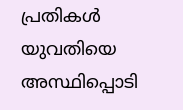പ്രതികൾ യുവതിയെ അസ്ഥിപ്പൊടി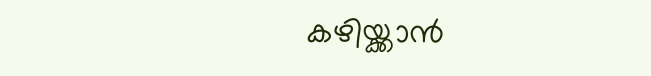കഴിയ്ക്കാൻ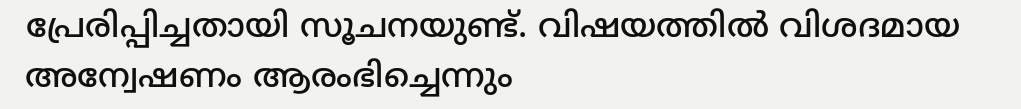പ്രേരിപ്പിച്ചതായി സൂചനയുണ്ട്. വിഷയത്തിൽ വിശദമായ അന്വേഷണം ആരംഭിച്ചെന്നും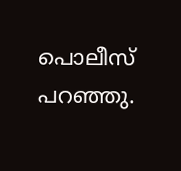പൊലീസ് പറഞ്ഞു.